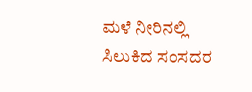ಮಳೆ ನೀರಿನಲ್ಲಿ ಸಿಲುಕಿದ ಸಂಸದರ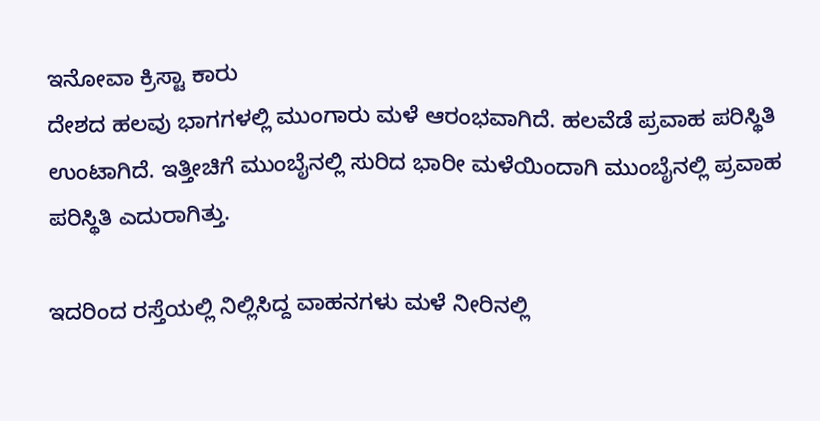ಇನೋವಾ ಕ್ರಿಸ್ಟಾ ಕಾರು
ದೇಶದ ಹಲವು ಭಾಗಗಳಲ್ಲಿ ಮುಂಗಾರು ಮಳೆ ಆರಂಭವಾಗಿದೆ. ಹಲವೆಡೆ ಪ್ರವಾಹ ಪರಿಸ್ಥಿತಿ ಉಂಟಾಗಿದೆ. ಇತ್ತೀಚಿಗೆ ಮುಂಬೈನಲ್ಲಿ ಸುರಿದ ಭಾರೀ ಮಳೆಯಿಂದಾಗಿ ಮುಂಬೈನಲ್ಲಿ ಪ್ರವಾಹ ಪರಿಸ್ಥಿತಿ ಎದುರಾಗಿತ್ತು.

ಇದರಿಂದ ರಸ್ತೆಯಲ್ಲಿ ನಿಲ್ಲಿಸಿದ್ದ ವಾಹನಗಳು ಮಳೆ ನೀರಿನಲ್ಲಿ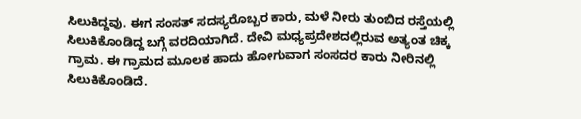ಸಿಲುಕಿದ್ದವು. ಈಗ ಸಂಸತ್ ಸದಸ್ಯರೊಬ್ಬರ ಕಾರು, ಮಳೆ ನೀರು ತುಂಬಿದ ರಸ್ತೆಯಲ್ಲಿ ಸಿಲುಕಿಕೊಂಡಿದ್ದ ಬಗ್ಗೆ ವರದಿಯಾಗಿದೆ. ದೇವಿ ಮಧ್ಯಪ್ರದೇಶದಲ್ಲಿರುವ ಅತ್ಯಂತ ಚಿಕ್ಕ ಗ್ರಾಮ. ಈ ಗ್ರಾಮದ ಮೂಲಕ ಹಾದು ಹೋಗುವಾಗ ಸಂಸದರ ಕಾರು ನೀರಿನಲ್ಲಿ ಸಿಲುಕಿಕೊಂಡಿದೆ.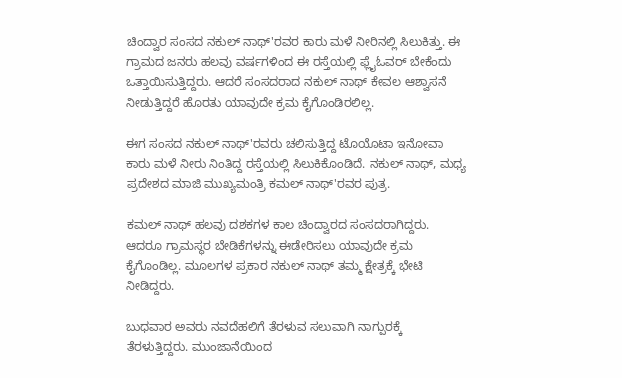ಚಿಂದ್ವಾರ ಸಂಸದ ನಕುಲ್ ನಾಥ್'ರವರ ಕಾರು ಮಳೆ ನೀರಿನಲ್ಲಿ ಸಿಲುಕಿತ್ತು. ಈ ಗ್ರಾಮದ ಜನರು ಹಲವು ವರ್ಷಗಳಿಂದ ಈ ರಸ್ತೆಯಲ್ಲಿ ಫ್ಲೈಓವರ್ ಬೇಕೆಂದು ಒತ್ತಾಯಿಸುತ್ತಿದ್ದರು. ಆದರೆ ಸಂಸದರಾದ ನಕುಲ್ ನಾಥ್ ಕೇವಲ ಆಶ್ವಾಸನೆ ನೀಡುತ್ತಿದ್ದರೆ ಹೊರತು ಯಾವುದೇ ಕ್ರಮ ಕೈಗೊಂಡಿರಲಿಲ್ಲ.

ಈಗ ಸಂಸದ ನಕುಲ್ ನಾಥ್'ರವರು ಚಲಿಸುತ್ತಿದ್ದ ಟೊಯೊಟಾ ಇನೋವಾ ಕಾರು ಮಳೆ ನೀರು ನಿಂತಿದ್ದ ರಸ್ತೆಯಲ್ಲಿ ಸಿಲುಕಿಕೊಂಡಿದೆ. ನಕುಲ್ ನಾಥ್, ಮಧ್ಯ ಪ್ರದೇಶದ ಮಾಜಿ ಮುಖ್ಯಮಂತ್ರಿ ಕಮಲ್ ನಾಥ್'ರವರ ಪುತ್ರ.

ಕಮಲ್ ನಾಥ್ ಹಲವು ದಶಕಗಳ ಕಾಲ ಚಿಂದ್ವಾರದ ಸಂಸದರಾಗಿದ್ದರು. ಆದರೂ ಗ್ರಾಮಸ್ಥರ ಬೇಡಿಕೆಗಳನ್ನು ಈಡೇರಿಸಲು ಯಾವುದೇ ಕ್ರಮ ಕೈಗೊಂಡಿಲ್ಲ. ಮೂಲಗಳ ಪ್ರಕಾರ ನಕುಲ್ ನಾಥ್ ತಮ್ಮ ಕ್ಷೇತ್ರಕ್ಕೆ ಭೇಟಿ ನೀಡಿದ್ದರು.

ಬುಧವಾರ ಅವರು ನವದೆಹಲಿಗೆ ತೆರಳುವ ಸಲುವಾಗಿ ನಾಗ್ಪುರಕ್ಕೆ ತೆರಳುತ್ತಿದ್ದರು. ಮುಂಜಾನೆಯಿಂದ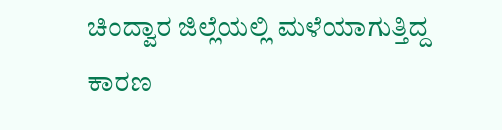ಚಿಂದ್ವಾರ ಜಿಲ್ಲೆಯಲ್ಲಿ ಮಳೆಯಾಗುತ್ತಿದ್ದ ಕಾರಣ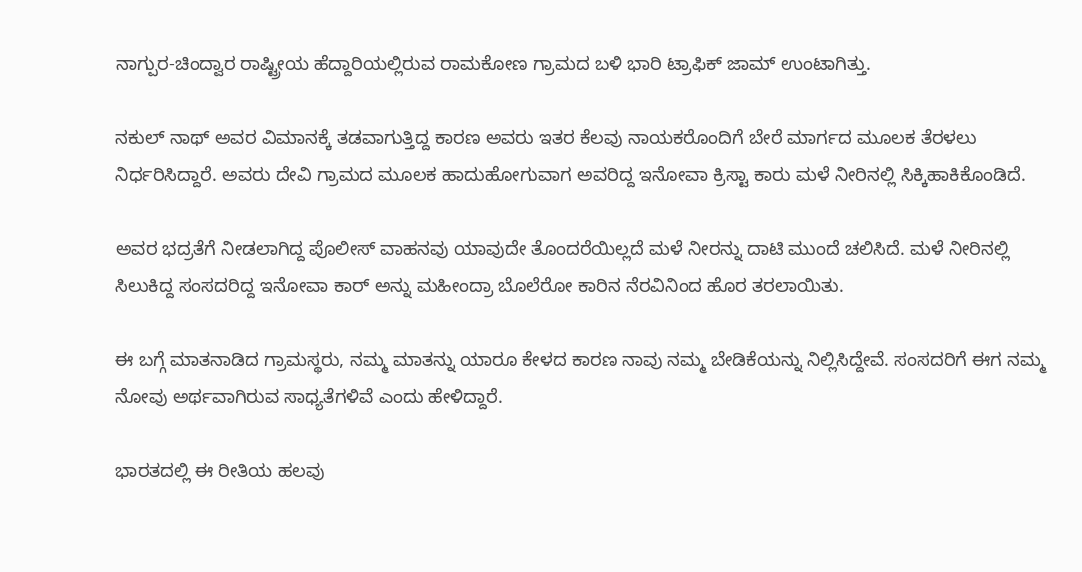ನಾಗ್ಪುರ-ಚಿಂದ್ವಾರ ರಾಷ್ಟ್ರೀಯ ಹೆದ್ದಾರಿಯಲ್ಲಿರುವ ರಾಮಕೋಣ ಗ್ರಾಮದ ಬಳಿ ಭಾರಿ ಟ್ರಾಫಿಕ್ ಜಾಮ್ ಉಂಟಾಗಿತ್ತು.

ನಕುಲ್ ನಾಥ್ ಅವರ ವಿಮಾನಕ್ಕೆ ತಡವಾಗುತ್ತಿದ್ದ ಕಾರಣ ಅವರು ಇತರ ಕೆಲವು ನಾಯಕರೊಂದಿಗೆ ಬೇರೆ ಮಾರ್ಗದ ಮೂಲಕ ತೆರಳಲು ನಿರ್ಧರಿಸಿದ್ದಾರೆ. ಅವರು ದೇವಿ ಗ್ರಾಮದ ಮೂಲಕ ಹಾದುಹೋಗುವಾಗ ಅವರಿದ್ದ ಇನೋವಾ ಕ್ರಿಸ್ಟಾ ಕಾರು ಮಳೆ ನೀರಿನಲ್ಲಿ ಸಿಕ್ಕಿಹಾಕಿಕೊಂಡಿದೆ.

ಅವರ ಭದ್ರತೆಗೆ ನೀಡಲಾಗಿದ್ದ ಪೊಲೀಸ್ ವಾಹನವು ಯಾವುದೇ ತೊಂದರೆಯಿಲ್ಲದೆ ಮಳೆ ನೀರನ್ನು ದಾಟಿ ಮುಂದೆ ಚಲಿಸಿದೆ. ಮಳೆ ನೀರಿನಲ್ಲಿ ಸಿಲುಕಿದ್ದ ಸಂಸದರಿದ್ದ ಇನೋವಾ ಕಾರ್ ಅನ್ನು ಮಹೀಂದ್ರಾ ಬೊಲೆರೋ ಕಾರಿನ ನೆರವಿನಿಂದ ಹೊರ ತರಲಾಯಿತು.

ಈ ಬಗ್ಗೆ ಮಾತನಾಡಿದ ಗ್ರಾಮಸ್ಥರು, ನಮ್ಮ ಮಾತನ್ನು ಯಾರೂ ಕೇಳದ ಕಾರಣ ನಾವು ನಮ್ಮ ಬೇಡಿಕೆಯನ್ನು ನಿಲ್ಲಿಸಿದ್ದೇವೆ. ಸಂಸದರಿಗೆ ಈಗ ನಮ್ಮ ನೋವು ಅರ್ಥವಾಗಿರುವ ಸಾಧ್ಯತೆಗಳಿವೆ ಎಂದು ಹೇಳಿದ್ದಾರೆ.

ಭಾರತದಲ್ಲಿ ಈ ರೀತಿಯ ಹಲವು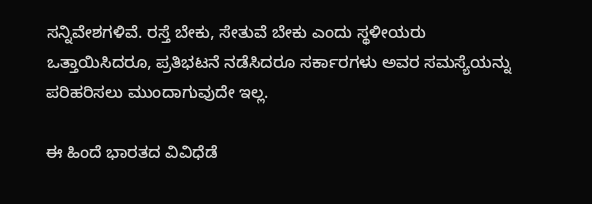ಸನ್ನಿವೇಶಗಳಿವೆ. ರಸ್ತೆ ಬೇಕು, ಸೇತುವೆ ಬೇಕು ಎಂದು ಸ್ಥಳೀಯರು ಒತ್ತಾಯಿಸಿದರೂ, ಪ್ರತಿಭಟನೆ ನಡೆಸಿದರೂ ಸರ್ಕಾರಗಳು ಅವರ ಸಮಸ್ಯೆಯನ್ನು ಪರಿಹರಿಸಲು ಮುಂದಾಗುವುದೇ ಇಲ್ಲ.

ಈ ಹಿಂದೆ ಭಾರತದ ವಿವಿಧೆಡೆ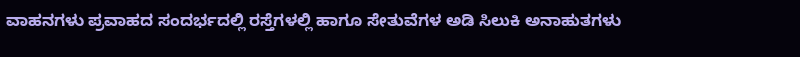ವಾಹನಗಳು ಪ್ರವಾಹದ ಸಂದರ್ಭದಲ್ಲಿ ರಸ್ತೆಗಳಲ್ಲಿ ಹಾಗೂ ಸೇತುವೆಗಳ ಅಡಿ ಸಿಲುಕಿ ಅನಾಹುತಗಳು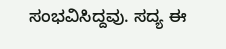ಸಂಭವಿಸಿದ್ದವು. ಸದ್ಯ ಈ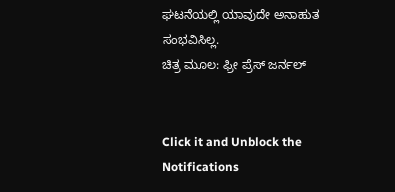ಘಟನೆಯಲ್ಲಿ ಯಾವುದೇ ಅನಾಹುತ ಸಂಭವಿಸಿಲ್ಲ.
ಚಿತ್ರ ಮೂಲ: ಫ್ರೀ ಪ್ರೆಸ್ ಜರ್ನಲ್


Click it and Unblock the Notifications